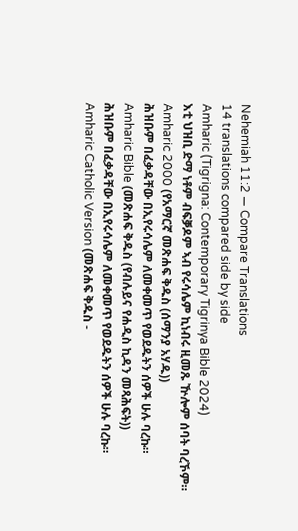Nehemiah 11:2 — Compare Translations
14 translations compared side by side
Amharic (Tigrigna: Contemporary Tigrinya Bible 2024)
እቲ ህዝቢ ድማ ነቶም ብፍቓዶም ኣብ የሩሳሌም ኪነብሩ ዚመጹ ዅሎም ሰባት ባረኾም።
Amharic 2000 (የአማርኛ መጽሐፍ ቅዱስ (ሰማንያ አሃዱ))
ሕዝቡም በፈቃዳቸው በኢየሩሳሌም ለመቀመጥ የወደዱትን ሰዎች ሁሉ ባረኩ።
Amharic Bible (መጽሐፍ ቅዱስ (የብሉይና የሐዲስ ኪዳን መጻሕፍት))
ሕዝቡም በፈቃዳቸው በኢየሩሳሌም ለመቀመጥ የወደዱትን ሰዎች ሁሉ ባረኩ።
Amharic Catholic Version (መጽሐፍ ቅዱስ -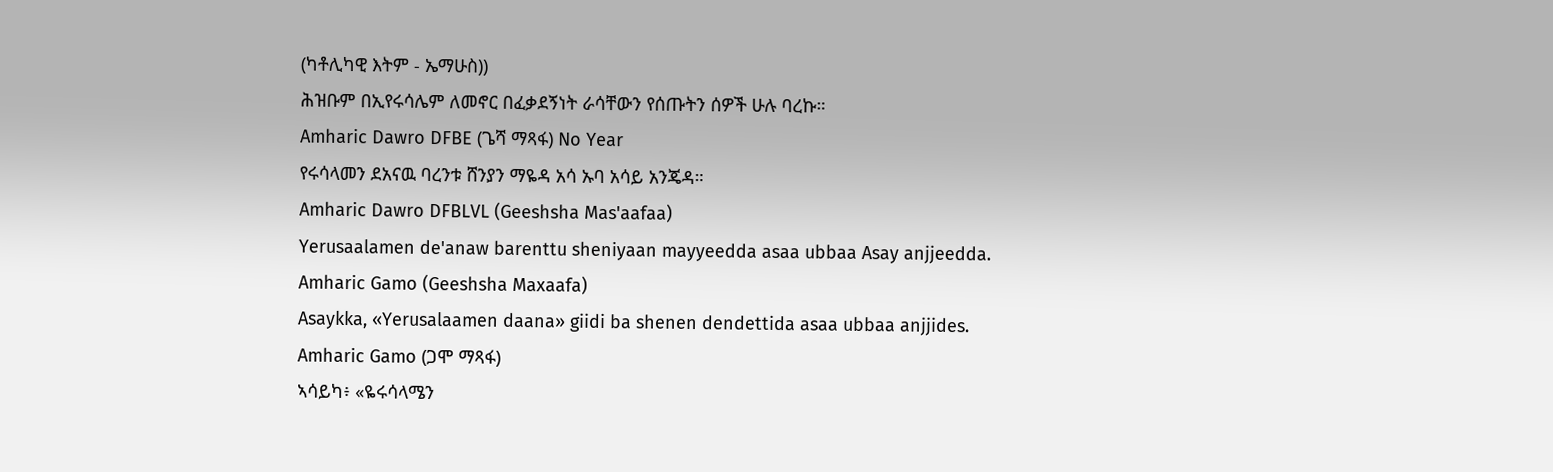(ካቶሊካዊ እትም - ኤማሁስ))
ሕዝቡም በኢየሩሳሌም ለመኖር በፈቃደኝነት ራሳቸውን የሰጡትን ሰዎች ሁሉ ባረኩ።
Amharic Dawro DFBE (ጌሻ ማጻፋ) No Year
የሩሳላመን ደአናዉ ባረንቱ ሸንያን ማዬዳ አሳ ኡባ አሳይ አንጄዳ።
Amharic Dawro DFBLVL (Geeshsha Mas'aafaa)
Yerusaalamen de'anaw barenttu sheniyaan mayyeedda asaa ubbaa Asay anjjeedda.
Amharic Gamo (Geeshsha Maxaafa)
Asaykka, «Yerusalaamen daana» giidi ba shenen dendettida asaa ubbaa anjjides.
Amharic Gamo (ጋሞ ማጻፋ)
ኣሳይካ፥ «ዬሩሳላሜን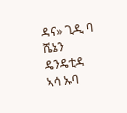ዳና» ጊዲ ባ ሼኔን ዴንዴቲዳ ኣሳ ኡባ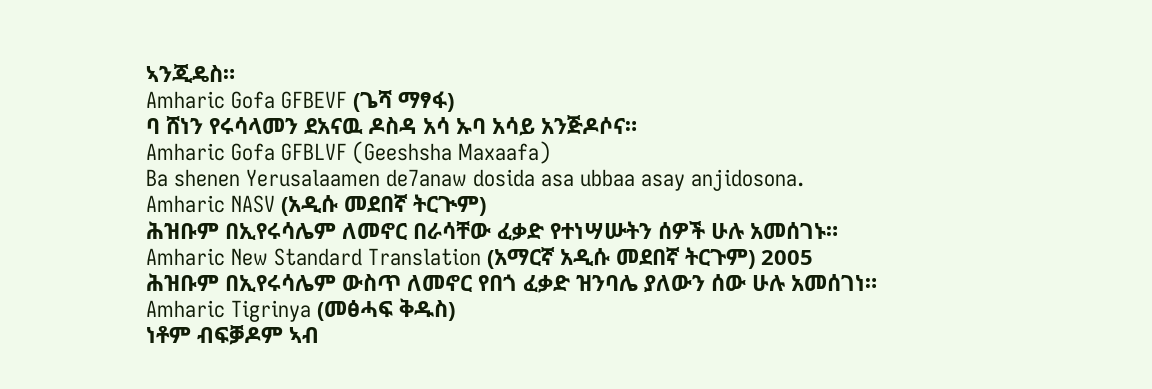ኣንጂዴስ።
Amharic Gofa GFBEVF (ጌሻ ማፃፋ)
ባ ሸነን የሩሳላመን ደአናዉ ዶስዳ አሳ ኡባ አሳይ አንጅዶሶና።
Amharic Gofa GFBLVF (Geeshsha Maxaafa)
Ba shenen Yerusalaamen de7anaw dosida asa ubbaa asay anjidosona.
Amharic NASV (አዲሱ መደበኛ ትርጒም)
ሕዝቡም በኢየሩሳሌም ለመኖር በራሳቸው ፈቃድ የተነሣሡትን ሰዎች ሁሉ አመሰገኑ።
Amharic New Standard Translation (አማርኛ አዲሱ መደበኛ ትርጉም) 2005
ሕዝቡም በኢየሩሳሌም ውስጥ ለመኖር የበጎ ፈቃድ ዝንባሌ ያለውን ሰው ሁሉ አመሰገነ።
Amharic Tigrinya (መፅሓፍ ቅዱስ)
ነቶም ብፍቓዶም ኣብ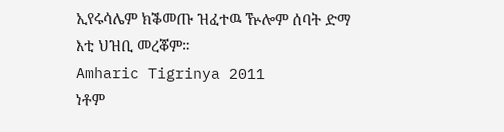ኢየሩሳሌም ክቕመጡ ዝፈተዉ ዅሎም ሰባት ድማ እቲ ህዝቢ መረቖም።
Amharic Tigrinya 2011
ነቶም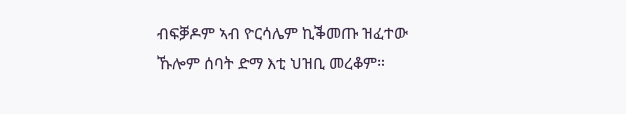ብፍቓዶም ኣብ ዮርሳሌም ኪቕመጡ ዝፈተው ኹሎም ሰባት ድማ እቲ ህዝቢ መረቆም።